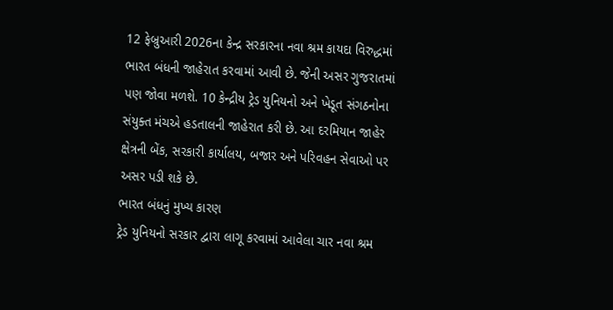12 ફેબ્રુઆરી 2026ના કેન્દ્ર સરકારના નવા શ્રમ કાયદા વિરુદ્ધમાં ભારત બંધની જાહેરાત કરવામાં આવી છે. જેની અસર ગુજરાતમાં પણ જોવા મળશે. 10 કેન્દ્રીય ટ્રેડ યુનિયનો અને ખેડૂત સંગઠનોના સંયુક્ત મંચએ હડતાલની જાહેરાત કરી છે. આ દરમિયાન જાહેર ક્ષેત્રની બેંક, સરકારી કાર્યાલય, બજાર અને પરિવહન સેવાઓ પર અસર પડી શકે છે.
ભારત બંધનું મુખ્ય કારણ
ટ્રેડ યુનિયનો સરકાર દ્વારા લાગૂ કરવામાં આવેલા ચાર નવા શ્રમ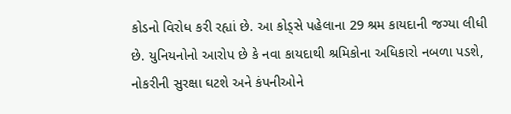કોડનો વિરોધ કરી રહ્યાં છે. આ કોડ્સે પહેલાના 29 શ્રમ કાયદાની જગ્યા લીધી છે. યુનિયનોનો આરોપ છે કે નવા કાયદાથી શ્રમિકોના અધિકારો નબળા પડશે, નોકરીની સુરક્ષા ઘટશે અને કંપનીઓને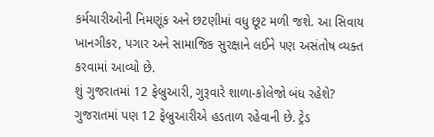કર્મચારીઓની નિમણૂંક અને છટણીમાં વધુ છૂટ મળી જશે. આ સિવાય ખાનગીકર, પગાર અને સામાજિક સુરક્ષાને લઈને પણ અસંતોષ વ્યક્ત કરવામાં આવ્યો છે.
શું ગુજરાતમાં 12 ફેબ્રુઆરી, ગુરૂવારે શાળા-કોલેજો બંધ રહેશે?
ગુજરાતમાં પણ 12 ફેબ્રુઆરીએ હડતાળ રહેવાની છે. ટ્રેડ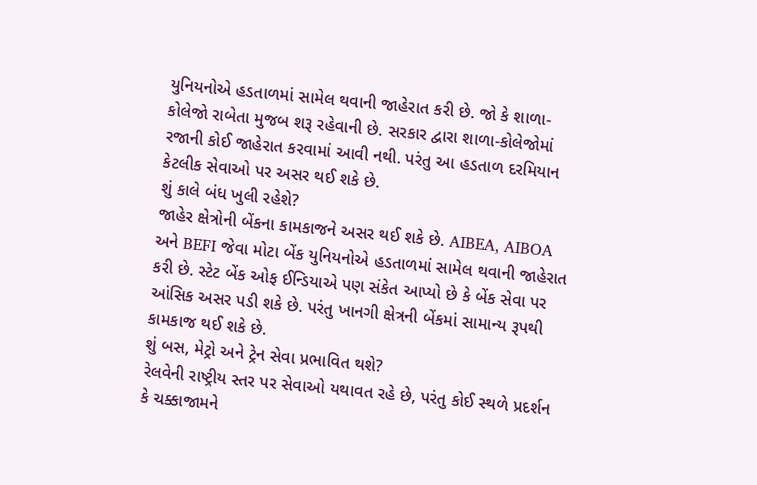યુનિયનોએ હડતાળમાં સામેલ થવાની જાહેરાત કરી છે. જો કે શાળા-કોલેજો રાબેતા મુજબ શરૂ રહેવાની છે. સરકાર દ્વારા શાળા-કોલેજોમાં રજાની કોઈ જાહેરાત કરવામાં આવી નથી. પરંતુ આ હડતાળ દરમિયાન કેટલીક સેવાઓ પર અસર થઈ શકે છે.
શું કાલે બંધ ખુલી રહેશે?
જાહેર ક્ષેત્રોની બેંકના કામકાજને અસર થઈ શકે છે. AIBEA, AIBOA અને BEFI જેવા મોટા બેંક યુનિયનોએ હડતાળમાં સામેલ થવાની જાહેરાત કરી છે. સ્ટેટ બેંક ઓફ ઈન્ડિયાએ પણ સંકેત આપ્યો છે કે બેંક સેવા પર આંસિક અસર પડી શકે છે. પરંતુ ખાનગી ક્ષેત્રની બેંકમાં સામાન્ય રૂપથી કામકાજ થઈ શકે છે.
શું બસ, મેટ્રો અને ટ્રેન સેવા પ્રભાવિત થશે?
રેલવેની રાષ્ટ્રીય સ્તર પર સેવાઓ યથાવત રહે છે, પરંતુ કોઈ સ્થળે પ્રદર્શન કે ચક્કાજામને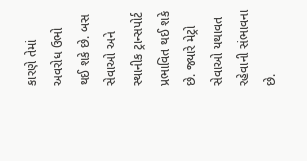કારણે તેમાં અવરોધ ઉભો થઈ શકે છે. બસ સેવાઓ અને સ્થાનીક ટ્રાન્સપોર્ટ પ્રભાવિત થઈ શકે છે. જ્યારે મેટ્રો સેવાઓ યથાવત રહેવાની સંભાવના છે.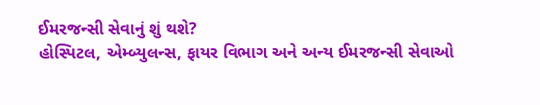ઈમરજન્સી સેવાનું શું થશે?
હોસ્પિટલ, એમ્બ્યુલન્સ, ફાયર વિભાગ અને અન્ય ઈમરજન્સી સેવાઓ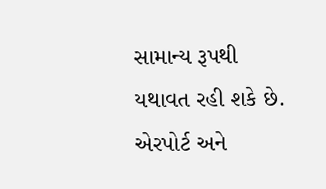સામાન્ય રૂપથી યથાવત રહી શકે છે. એરપોર્ટ અને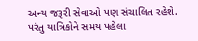અન્ય જરૂરી સેવાઓ પણ સંચાલિત રહેશે. પરંતુ યાત્રિકોને સમય પહેલા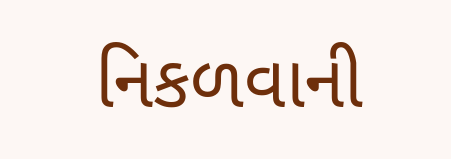નિકળવાની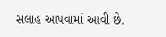સલાહ આપવામાં આવી છે.